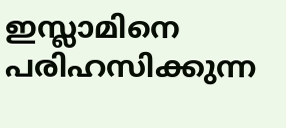ഇസ്ലാമിനെ പരിഹസിക്കുന്ന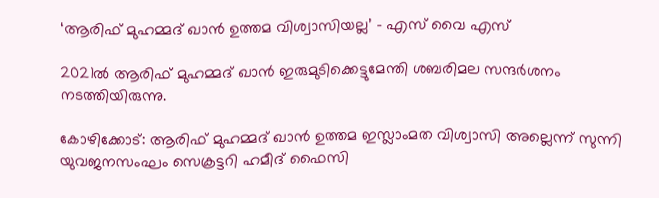‘ആരിഫ് മുഹമ്മദ് ഖാന്‍ ഉത്തമ വിശ്വാസിയല്ല’ – എസ് വൈ എസ്

2021ൽ ആരിഫ് മുഹമ്മദ് ഖാന്‍ ഇരുമുടിക്കെട്ടുമേന്തി ശബരിമല സന്ദര്‍ശനം നടത്തിയിരുന്നു.

കോഴിക്കോട്: ആരിഫ് മുഹമ്മദ് ഖാന്‍ ഉത്തമ ഇസ്ലാംമത വിശ്വാസി അല്ലെന്ന് സുന്നി യുവജനസംഘം സെക്രട്ടറി ഹമീദ് ഫൈസി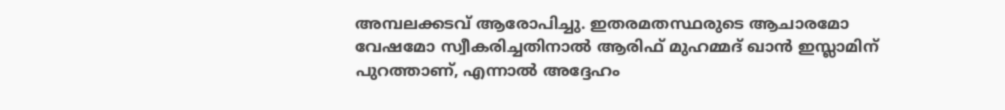അമ്പലക്കടവ് ആരോപിച്ചു. ഇതരമതസ്ഥരുടെ ആചാരമോ വേഷമോ സ്വീകരിച്ചതിനാൽ ആരിഫ് മുഹമ്മദ് ഖാന്‍ ഇസ്ലാമിന് പുറത്താണ്, എന്നാല്‍ അദ്ദേഹം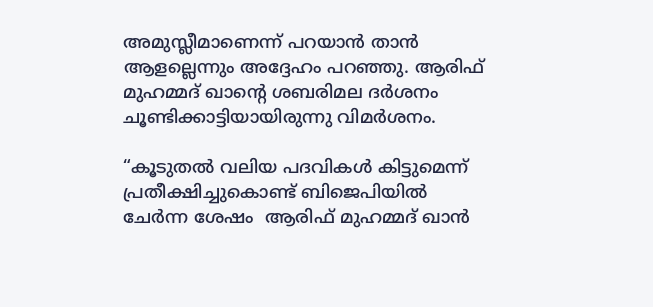അമുസ്ലീമാണെന്ന് പറയാന്‍ താന്‍ ആളല്ലെന്നും അദ്ദേഹം പറഞ്ഞു. ആരിഫ് മുഹമ്മദ് ഖാന്റെ ശബരിമല ദര്‍ശനം ചൂണ്ടിക്കാട്ടിയായിരുന്നു വിമര്‍ശനം.

“കൂടുതല്‍ വലിയ പദവികള്‍ കിട്ടുമെന്ന് പ്രതീക്ഷിച്ചുകൊണ്ട് ബിജെപിയില്‍ ചേര്‍ന്ന ശേഷം  ആരിഫ് മുഹമ്മദ് ഖാന്‍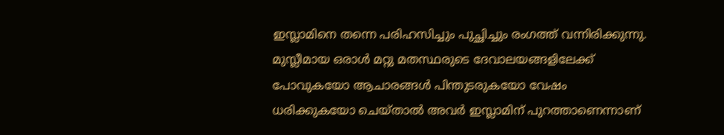ഇസ്ലാമിനെ തന്നെ പരിഹസിച്ചും പുച്ഛിച്ചും രംഗത്ത് വന്നിരിക്കുന്നു. മുസ്ലീമായ ഒരാൾ മറ്റു മതസ്ഥരുടെ ദേവാലയങ്ങളിലേക്ക് പോവുകയോ ആചാരങ്ങള്‍ പിന്തുടരുകയോ വേഷം ധരിക്കുകയോ ചെയ്താല്‍ അവര്‍ ഇസ്ലാമിന് പുറത്താണെന്നാണ്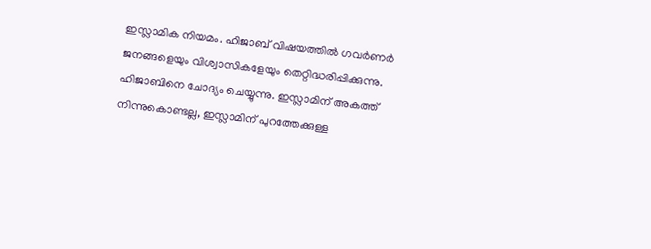ഇസ്ലാമിക നിയമം. ഹിജാബ് വിഷയത്തില്‍ ഗവര്‍ണര്‍ ജനങ്ങളെയും വിശ്വാസികളേയും തെറ്റിദ്ധരിപ്പിക്കുന്നു. ഹിജാബിനെ ചോദ്യം ചെയ്യുന്നു. ഇസ്ലാമിന് അകത്ത് നിന്നുകൊണ്ടല്ല, ഇസ്ലാമിന് പുറത്തേക്കുള്ള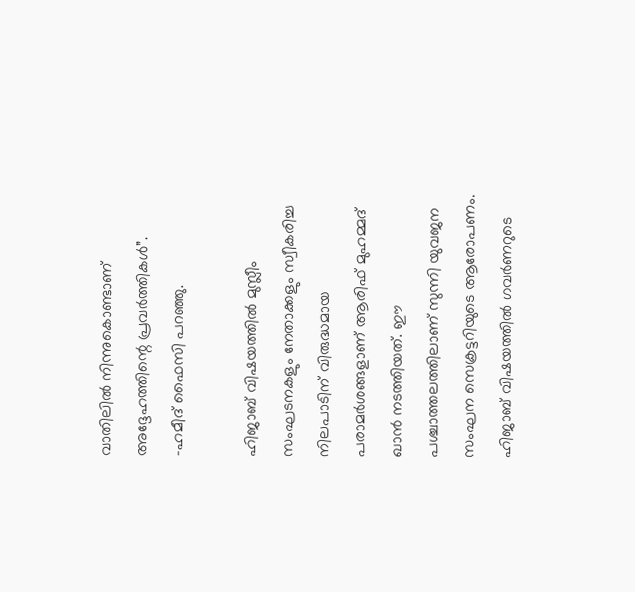വാതിലില്‍ നിന്നുകൊണ്ടാണ് അദ്ദേഹത്തിന്റെ പ്രവര്‍ത്തികള്‍”. -ഹമീദ് ഫൈസി പറഞ്ഞു.

ഹിജാബ് വിഷയത്തില്‍ മുസ്ലീം സംഘടനകളും നേതാക്കളും സ്വീകരിച്ച നിലപാടിന് വിരുദ്ധമായ പരാമര്‍ശങ്ങളാണ് ആരിഫ് മുഹമ്മദ് ഖാന്‍ നടത്തിയത്. ഈ പശ്ചാത്തലത്തിലാണ് സുന്നി യുവജന സംഘന സെക്രട്ടറിയുടെ ആരോപണം. ഹിജാബ് വിഷയത്തില്‍ ഗവര്‍ണറുടെ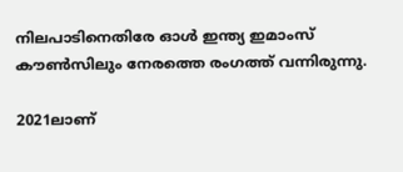നിലപാടിനെതിരേ ഓള്‍ ഇന്ത്യ ഇമാംസ് കൗണ്‍സിലും നേരത്തെ രംഗത്ത് വന്നിരുന്നു.

2021ലാണ്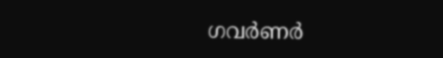ഗവര്‍ണര്‍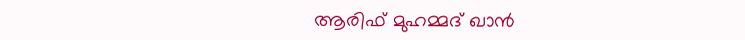ആരിഫ് മുഹമ്മദ് ഖാന്‍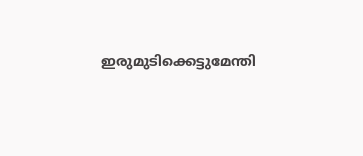ഇരുമുടിക്കെട്ടുമേന്തി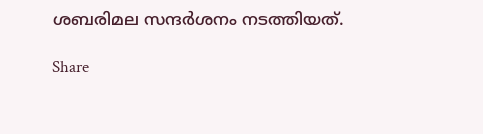ശബരിമല സന്ദര്‍ശനം നടത്തിയത്.

Share